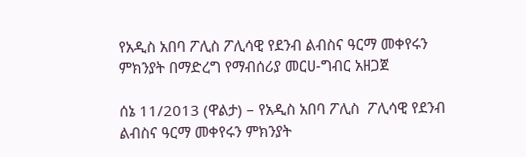የአዲስ አበባ ፖሊስ ፖሊሳዊ የደንብ ልብስና ዓርማ መቀየሩን ምክንያት በማድረግ የማብሰሪያ መርሀ-ግብር አዘጋጀ

ሰኔ 11/2013 (ዋልታ) – የአዲስ አበባ ፖሊስ  ፖሊሳዊ የደንብ ልብስና ዓርማ መቀየሩን ምክንያት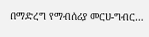በማድረግ የማብሰሪያ መርሀ-ግብር…